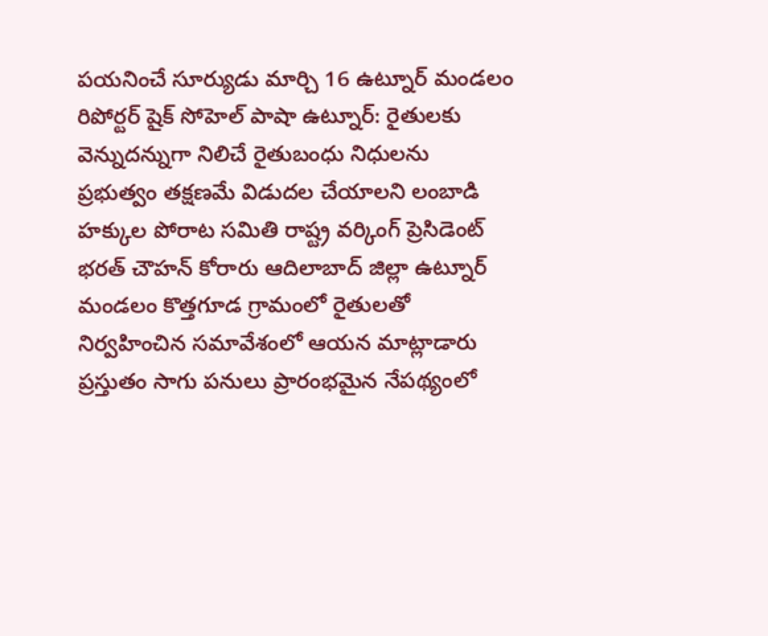పయనించే సూర్యుడు మార్చి 16 ఉట్నూర్ మండలం రిపోర్టర్ షైక్ సోహెల్ పాషా ఉట్నూర్: రైతులకు వెన్నుదన్నుగా నిలిచే రైతుబంధు నిధులను ప్రభుత్వం తక్షణమే విడుదల చేయాలని లంబాడి హక్కుల పోరాట సమితి రాష్ట్ర వర్కింగ్ ప్రెసిడెంట్ భరత్ చౌహన్ కోరారు ఆదిలాబాద్ జిల్లా ఉట్నూర్ మండలం కొత్తగూడ గ్రామంలో రైతులతో నిర్వహించిన సమావేశంలో ఆయన మాట్లాడారు ప్రస్తుతం సాగు పనులు ప్రారంభమైన నేపథ్యంలో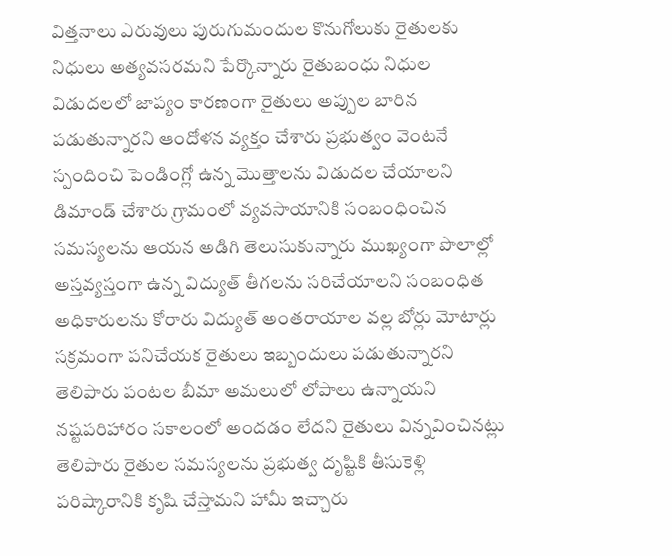విత్తనాలు ఎరువులు పురుగుమందుల కొనుగోలుకు రైతులకు నిధులు అత్యవసరమని పేర్కొన్నారు రైతుబంధు నిధుల విడుదలలో జాప్యం కారణంగా రైతులు అప్పుల బారిన పడుతున్నారని ఆందోళన వ్యక్తం చేశారు ప్రభుత్వం వెంటనే స్పందించి పెండింగ్లో ఉన్న మొత్తాలను విడుదల చేయాలని డిమాండ్ చేశారు గ్రామంలో వ్యవసాయానికి సంబంధించిన సమస్యలను ఆయన అడిగి తెలుసుకున్నారు ముఖ్యంగా పొలాల్లో అస్తవ్యస్తంగా ఉన్న విద్యుత్ తీగలను సరిచేయాలని సంబంధిత అధికారులను కోరారు విద్యుత్ అంతరాయాల వల్ల బోర్లు మోటార్లు సక్రమంగా పనిచేయక రైతులు ఇబ్బందులు పడుతున్నారని తెలిపారు పంటల బీమా అమలులో లోపాలు ఉన్నాయని నష్టపరిహారం సకాలంలో అందడం లేదని రైతులు విన్నవించినట్లు తెలిపారు రైతుల సమస్యలను ప్రభుత్వ దృష్టికి తీసుకెళ్లి పరిష్కారానికి కృషి చేస్తామని హామీ ఇచ్చారు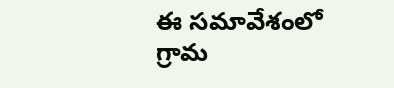ఈ సమావేశంలో గ్రామ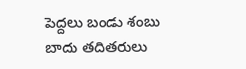పెద్దలు బండు శంబు బాదు తదితరులు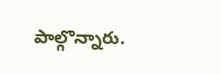పాల్గొన్నారు.